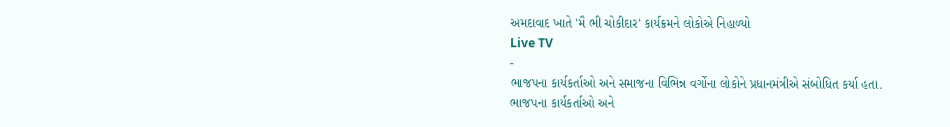અમદાવાદ ખાતે 'મૈ ભી ચોકીદાર' કાર્યક્રમને લોકોએ નિહાળ્યો
Live TV
-
ભાજપના કાર્યકર્તાઓ અને સમાજના વિભિન્ન વર્ગોના લોકોને પ્રધાનમંત્રીએ સંબોધિત કર્યા હતા.
ભાજપના કાર્યકર્તાઓ અને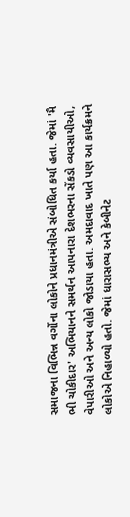સમાજના વિભિન્ન વર્ગોના લોકોને પ્રધાનમંત્રીએ સંબોધિત કર્યા હતા. જેમાં 'મૈ ભી ચોકીદાર' અભિયાનને સમર્થન આપનારા દેશભરના સેંકડો વ્યવસાયીઓ, વેપારીઓ અને અન્ય લોકો જોડાયા હતા. અમદાવાદ ખાતે પણ આ કાર્યક્રમને લોકોએ નિહાળ્યો હતો. જેમાં ધારાસભ્ય અને કેબીનેટ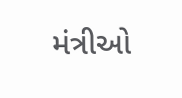મંત્રીઓ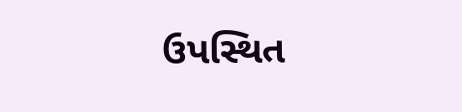ઉપસ્થિત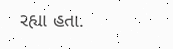રહ્યા હતા.